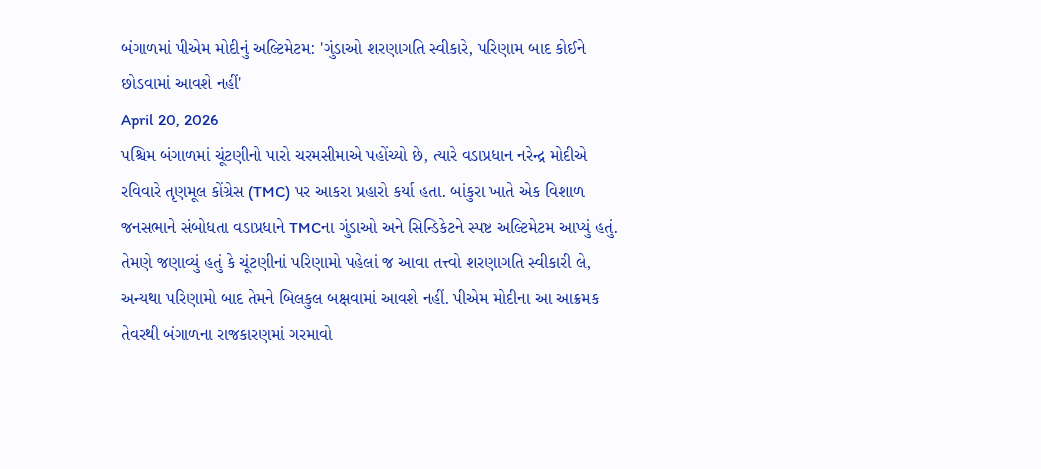બંગાળમાં પીએમ મોદીનું અલ્ટિમેટમ: 'ગુંડાઓ શરણાગતિ સ્વીકારે, પરિણામ બાદ કોઈને છોડવામાં આવશે નહીં'
April 20, 2026
પશ્ચિમ બંગાળમાં ચૂંટણીનો પારો ચરમસીમાએ પહોંચ્યો છે, ત્યારે વડાપ્રધાન નરેન્દ્ર મોદીએ રવિવારે તૃણમૂલ કોંગ્રેસ (TMC) પર આકરા પ્રહારો કર્યા હતા. બાંકુરા ખાતે એક વિશાળ જનસભાને સંબોધતા વડાપ્રધાને TMCના ગુંડાઓ અને સિન્ડિકેટને સ્પષ્ટ અલ્ટિમેટમ આપ્યું હતું. તેમણે જણાવ્યું હતું કે ચૂંટણીનાં પરિણામો પહેલાં જ આવા તત્ત્વો શરણાગતિ સ્વીકારી લે, અન્યથા પરિણામો બાદ તેમને બિલકુલ બક્ષવામાં આવશે નહીં. પીએમ મોદીના આ આક્રમક તેવરથી બંગાળના રાજકારણમાં ગરમાવો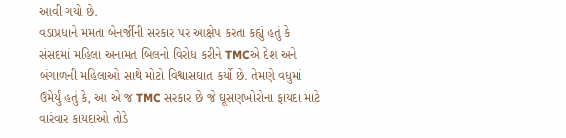આવી ગયો છે.
વડાપ્રધાને મમતા બેનર્જીની સરકાર પર આક્ષેપ કરતા કહ્યું હતું કે સંસદમાં મહિલા અનામત બિલનો વિરોધ કરીને TMCએ દેશ અને બંગાળની મહિલાઓ સાથે મોટો વિશ્વાસઘાત કર્યો છે. તેમણે વધુમાં ઉમેર્યું હતું કે, આ એ જ TMC સરકાર છે જે ઘૂસણખોરોના ફાયદા માટે વારંવાર કાયદાઓ તોડે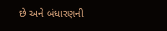છે અને બંધારણની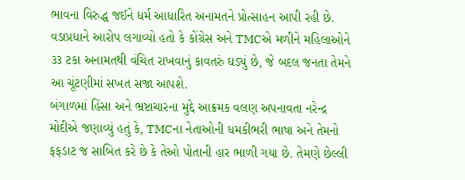ભાવના વિરુદ્ધ જઈને ધર્મ આધારિત અનામતને પ્રોત્સાહન આપી રહી છે. વડાપ્રધાને આરોપ લગાવ્યો હતો કે કોંગ્રેસ અને TMCએ મળીને મહિલાઓને ૩૩ ટકા અનામતથી વંચિત રાખવાનું કાવતરું ઘડ્યું છે, જે બદલ જનતા તેમને આ ચૂંટણીમાં સખત સજા આપશે.
બંગાળમાં હિંસા અને ભ્રષ્ટાચારના મુદ્દે આક્રમક વલણ અપનાવતા નરેન્દ્ર મોદીએ જણાવ્યું હતું કે, TMCના નેતાઓની ધમકીભરી ભાષા અને તેમનો ફફડાટ જ સાબિત કરે છે કે તેઓ પોતાની હાર ભાળી ગયા છે. તેમણે છેલ્લી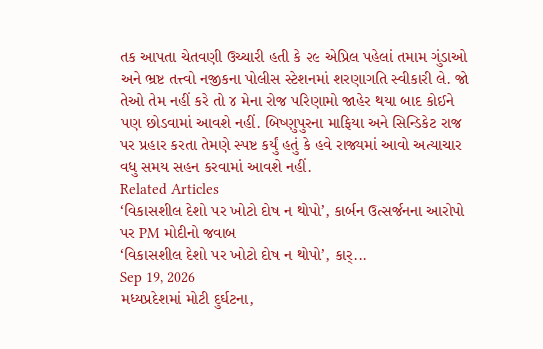તક આપતા ચેતવણી ઉચ્ચારી હતી કે ૨૯ એપ્રિલ પહેલાં તમામ ગુંડાઓ અને ભ્રષ્ટ તત્ત્વો નજીકના પોલીસ સ્ટેશનમાં શરણાગતિ સ્વીકારી લે. જો તેઓ તેમ નહીં કરે તો ૪ મેના રોજ પરિણામો જાહેર થયા બાદ કોઈને પણ છોડવામાં આવશે નહીં. બિષ્ણુપુરના માફિયા અને સિન્ડિકેટ રાજ પર પ્રહાર કરતા તેમણે સ્પષ્ટ કર્યું હતું કે હવે રાજ્યમાં આવો અત્યાચાર વધુ સમય સહન કરવામાં આવશે નહીં.
Related Articles
‘વિકાસશીલ દેશો પર ખોટો દોષ ન થોપો’, કાર્બન ઉત્સર્જનના આરોપો પર PM મોદીનો જવાબ
‘વિકાસશીલ દેશો પર ખોટો દોષ ન થોપો’, કાર્...
Sep 19, 2026
મધ્યપ્રદેશમાં મોટી દુર્ઘટના,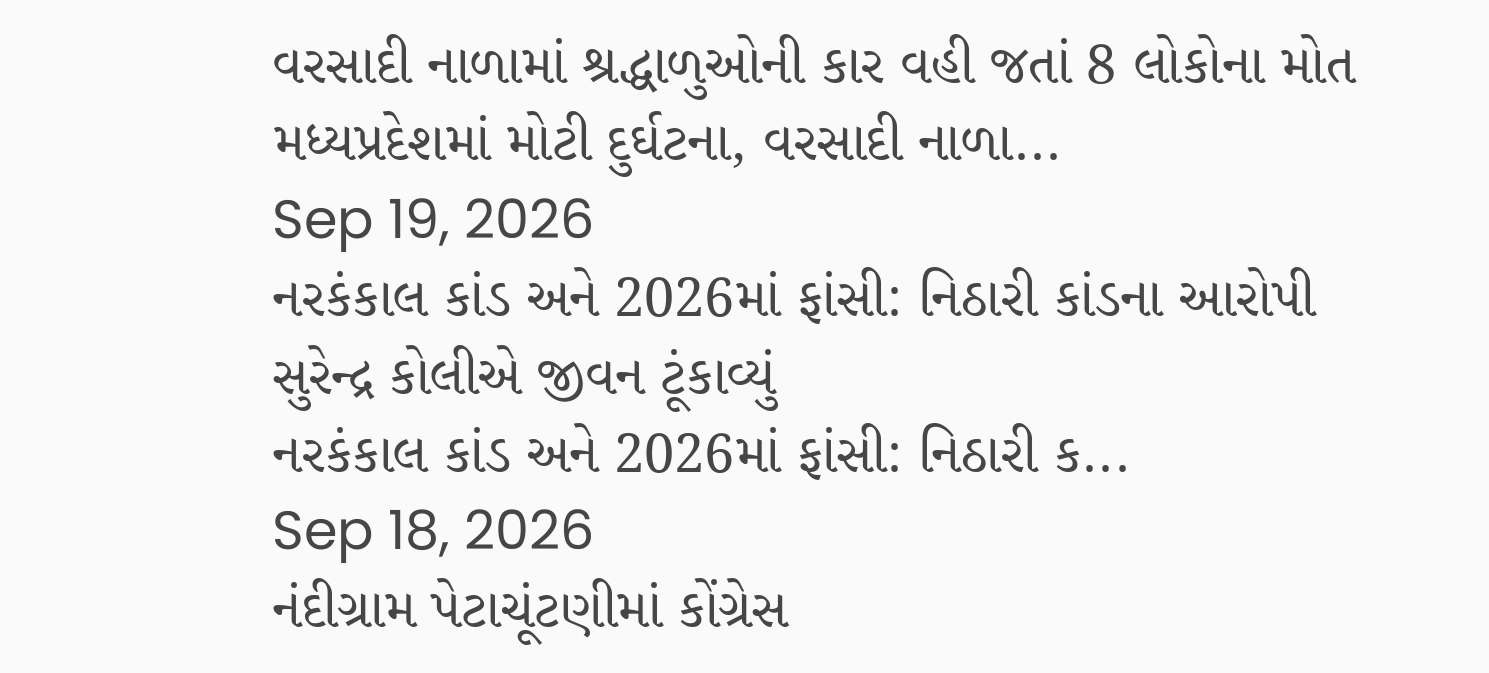વરસાદી નાળામાં શ્રદ્ધાળુઓની કાર વહી જતાં 8 લોકોના મોત
મધ્યપ્રદેશમાં મોટી દુર્ઘટના, વરસાદી નાળા...
Sep 19, 2026
નરકંકાલ કાંડ અને 2026માં ફાંસી: નિઠારી કાંડના આરોપી સુરેન્દ્ર કોલીએ જીવન ટૂંકાવ્યું
નરકંકાલ કાંડ અને 2026માં ફાંસી: નિઠારી ક...
Sep 18, 2026
નંદીગ્રામ પેટાચૂંટણીમાં કોંગ્રેસ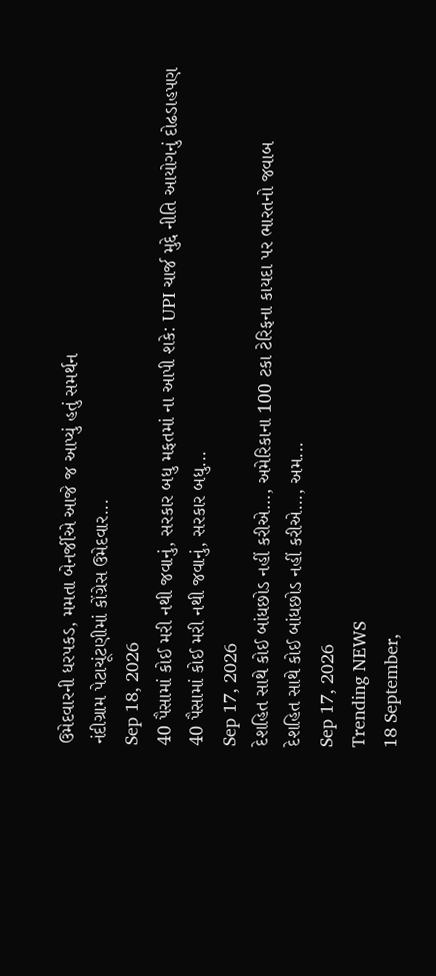ઉમેદવારની ધરપકડ, મમતા બેનર્જીએ આજે જ આપ્યું હતું સમર્થન
નંદીગ્રામ પેટાચૂંટણીમાં કોંગ્રેસ ઉમેદવાર...
Sep 18, 2026
40 પૈસામાં કોઈ મરી નથી જવાનું, સરકાર બધુ મફતમાં ના આપી શકે: UPI ચાર્જ મુદ્દે નીતિ આયોગનું દોઢડાહપણ
40 પૈસામાં કોઈ મરી નથી જવાનું, સરકાર બધુ...
Sep 17, 2026
દેશહિત સાથે કોઈ બાંધછોડ નહીં કરીએ..., અમેરિકાના 100 ટકા ટેરિફના કાયદા પર ભારતનો જવાબ
દેશહિત સાથે કોઈ બાંધછોડ નહીં કરીએ..., અમ...
Sep 17, 2026
Trending NEWS
18 September,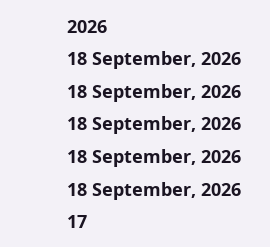2026
18 September, 2026
18 September, 2026
18 September, 2026
18 September, 2026
18 September, 2026
17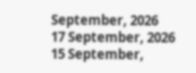September, 2026
17 September, 2026
15 September,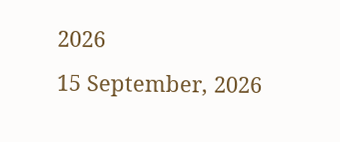2026
15 September, 2026